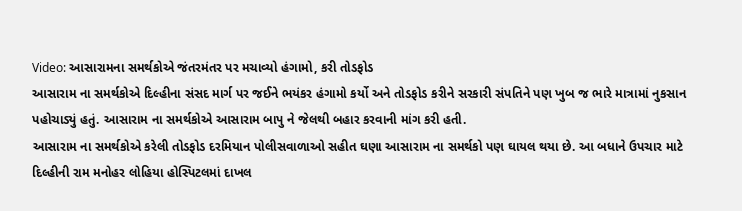Video: આસારામના સમર્થકોએ જંતરમંતર પર મચાવ્યો હંગામો, કરી તોડફોડ
આસારામ ના સમર્થકોએ દિલ્હીના સંસદ માર્ગ પર જઈને ભયંકર હંગામો કર્યો અને તોડફોડ કરીને સરકારી સંપતિને પણ ખુબ જ ભારે માત્રામાં નુકસાન પહોચાડ્યું હતું. આસારામ ના સમર્થકોએ આસારામ બાપુ ને જેલથી બહાર કરવાની માંગ કરી હતી.
આસારામ ના સમર્થકોએ કરેલી તોડફોડ દરમિયાન પોલીસવાળાઓ સહીત ઘણા આસારામ ના સમર્થકો પણ ઘાયલ થયા છે. આ બધાને ઉપચાર માટે દિલ્હીની રામ મનોહર લોહિયા હોસ્પિટલમાં દાખલ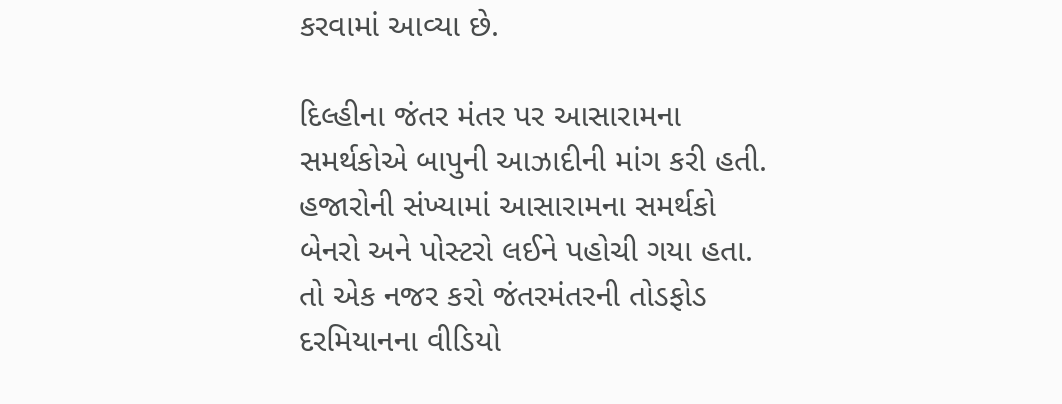કરવામાં આવ્યા છે.

દિલ્હીના જંતર મંતર પર આસારામના સમર્થકોએ બાપુની આઝાદીની માંગ કરી હતી. હજારોની સંખ્યામાં આસારામના સમર્થકો બેનરો અને પોસ્ટરો લઈને પહોચી ગયા હતા. તો એક નજર કરો જંતરમંતરની તોડફોડ દરમિયાનના વીડિયો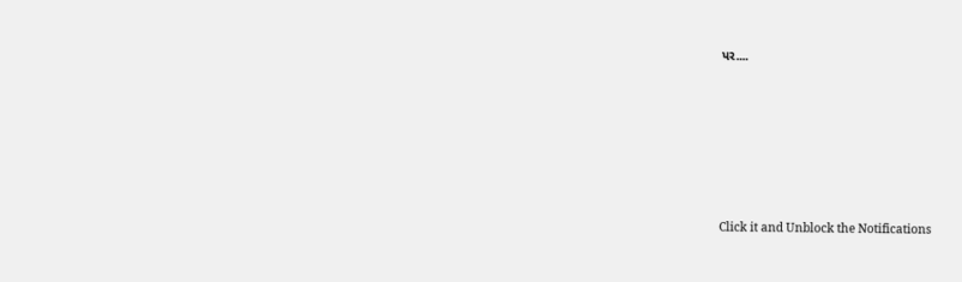પર....












Click it and Unblock the Notifications